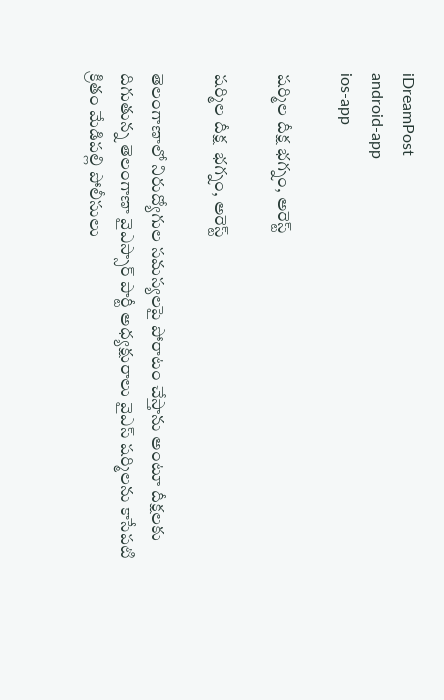iDreamPost
android-app
ios-app

షర్మిల దీక్ష భగ్నం, అరెస్ట్

షర్మిల దీక్ష  భగ్నం, అరెస్ట్

తెలంగాణాలో నిరుద్యోగుల సమస్యలపై పోరాటం చేస్తాను అంటూ దీక్షలకు దిగుతున్న తెలంగాణా వైఎస్సార్ పార్టీ అధ్యక్షురాలు వైఎస్ షర్మిలను కాసేపటి క్రితం మేడిపల్లి పోలీసులు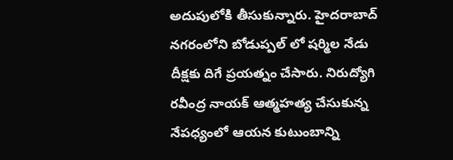అదుపులోకి తీసుకున్నారు. హైదరాబాద్ నగరంలోని బోడుప్పల్ లో షర్మిల నేడు దీక్షకు దిగే ప్రయత్నం చేసారు. నిరుద్యోగి రవీంద్ర నాయక్ ఆత్మహత్య చేసుకున్న నేపధ్యంలో ఆయన కుటుంబాన్ని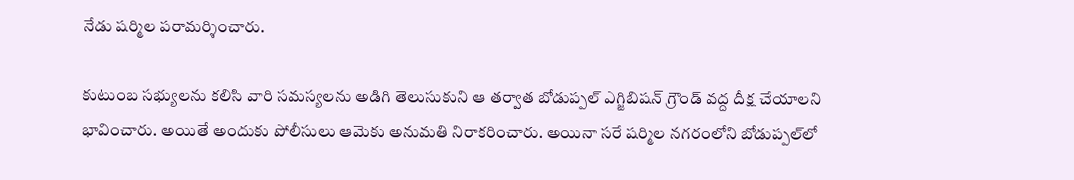నేడు షర్మిల పరామర్శించారు.

కుటుంబ సభ్యులను కలిసి వారి సమస్యలను అడిగి తెలుసుకుని ఆ తర్వాత బోడుప్పల్ ఎగ్జిబిషన్ గ్రౌండ్ వద్ద దీక్ష చేయాలని భావించారు. అయితే అందుకు పోలీసులు ఆమెకు అనుమతి నిరాకరించారు. అయినా సరే షర్మిల నగరంలోని బోడుప్పల్‌లో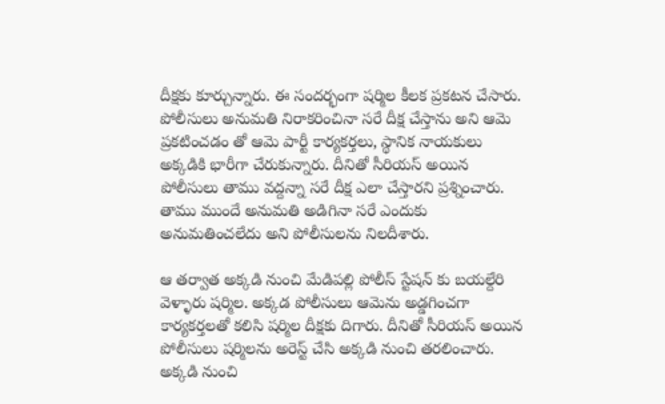దీక్షకు కూర్చున్నారు. ఈ సందర్భంగా షర్మిల కీలక ప్రకటన చేసారు. పోలీసులు అనుమతి నిరాకరించినా సరే దీక్ష చేస్తాను అని ఆమె ప్రకటించడం తో ఆమె పార్టీ కార్యకర్తలు, స్థానిక నాయకులు అక్కడికి భారీగా చేరుకున్నారు. దీనితో సీరియస్ అయిన పోలీసులు తాము వద్దన్నా సరే దీక్ష ఎలా చేస్తారని ప్రశ్నించారు. తాము ముందే అనుమతి అడిగినా సరే ఎందుకు అనుమతించలేదు అని పోలీసులను నిలదీశారు.

ఆ తర్వాత అక్కడి నుంచి మేడిపల్లి పోలీస్ స్టేషన్ కు బయల్దేరి వెళ్ళారు షర్మిల. అక్కడ పోలీసులు ఆమెను అడ్డగించగా కార్యకర్తలతో కలిసి షర్మిల దీక్షకు దిగారు. దీనితో సీరియస్ అయిన పోలీసులు షర్మిలను అరెస్ట్ చేసి అక్కడి నుంచి తరలించారు. అక్కడి నుంచి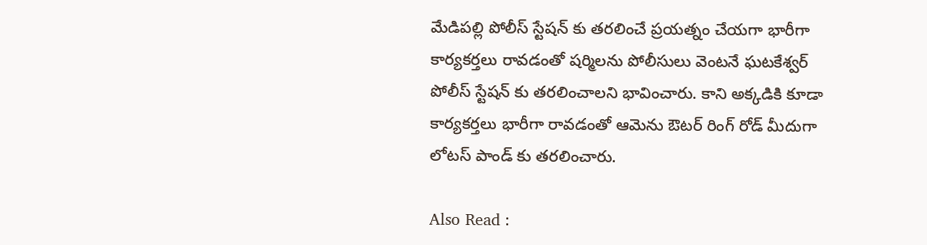మేడిపల్లి పోలీస్ స్టేషన్ కు తరలించే ప్రయత్నం చేయగా భారీగా కార్యకర్తలు రావడంతో షర్మిలను పోలీసులు వెంటనే ఘటకేశ్వర్ పోలీస్ స్టేషన్‌ కు తరలించాలని భావించారు. కాని అక్కడికి కూడా కార్యకర్తలు భారీగా రావడంతో ఆమెను ఔటర్ రింగ్ రోడ్ మీదుగా లోటస్ పాండ్ కు తరలించారు.

Also Read :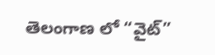తెలంగాణ లో “వైట్”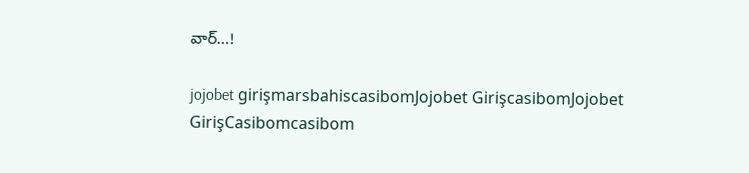వార్…!

jojobet girişmarsbahiscasibomJojobet GirişcasibomJojobet GirişCasibomcasibom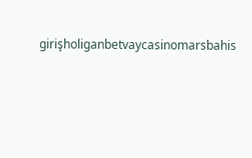girişholiganbetvaycasinomarsbahis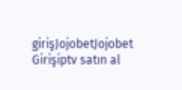girişJojobetJojobet Girişiptv satın al